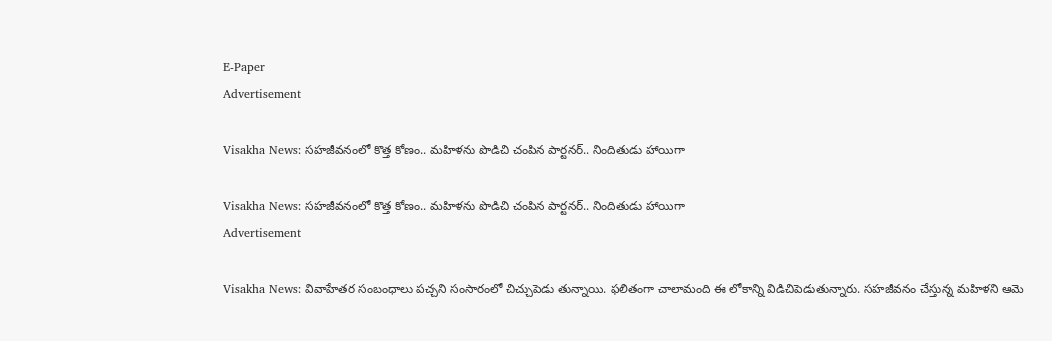E-Paper
Advertisement

Visakha News: సహజీవనంలో కొత్త కోణం.. మహిళను పొడిచి చంపిన పార్టనర్.. నిందితుడు హాయిగా

Visakha News: సహజీవనంలో కొత్త కోణం.. మహిళను పొడిచి చంపిన పార్టనర్.. నిందితుడు హాయిగా
Advertisement

Visakha News: వివాహేతర సంబంధాలు పచ్చని సంసారంలో చిచ్చుపెడు తున్నాయి. ఫలితంగా చాలామంది ఈ లోకాన్ని విడిచిపెడుతున్నారు. సహజీవనం చేస్తున్న మహిళని ఆమె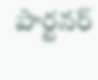పార్టనర్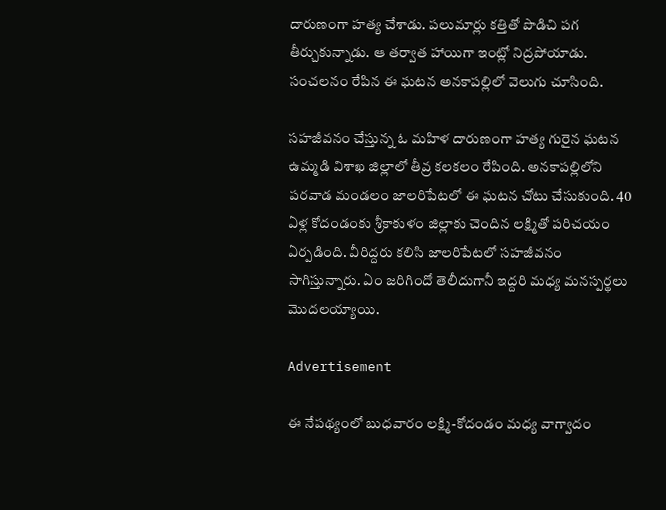దారుణంగా హత్య చేశాడు. పలుమార్లు కత్తితో పొడిచి పగ తీర్చుకున్నాడు. ఆ తర్వాత హాయిగా ఇంట్లో నిద్రపోయాడు. సంచలనం రేపిన ఈ ఘటన అనకాపల్లిలో వెలుగు చూసింది.

సహజీవనం చేస్తున్న ఓ మహిళ దారుణంగా హత్య గురైన ఘటన ఉమ్మడి విశాఖ జిల్లాలో తీవ్ర కలకలం రేపింది. అనకాపల్లిలోని పరవాడ మండలం జాలరిపేటలో ఈ ఘటన చోటు చేసుకుంది. 40 ఏళ్ల కోదండంకు శ్రీకాకుళం జిల్లాకు చెందిన లక్ష్మితో పరిచయం ఏర్పడింది. వీరిద్దరు కలిసి జాలరిపేటలో సహజీవనం సాగిస్తున్నారు. ఏం జరిగిందో తెలీదుగానీ ఇద్దరి మధ్య మనస్పర్థలు మొదలయ్యాయి.

Advertisement

ఈ నేపథ్యంలో బుధవారం లక్ష్మి-కోదండం మధ్య వాగ్వాదం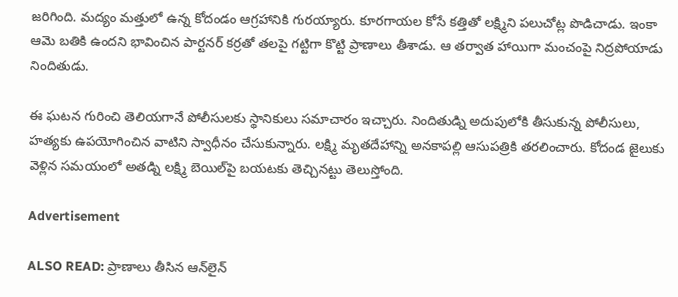జరిగింది. మద్యం మత్తులో ఉన్న కోదండం ఆగ్రహానికి గురయ్యారు. కూరగాయల కోసే కత్తితో లక్ష్మిని పలుచోట్ల పొడిచాడు. ఇంకా ఆమె బతికి ఉందని భావించిన పార్టనర్ కర్రతో తలపై గట్టిగా కొట్టి ప్రాణాలు తీశాడు. ఆ తర్వాత హాయిగా మంచంపై నిద్రపోయాడు నిందితుడు.

ఈ ఘటన గురించి తెలియగానే పోలీసులకు స్థానికులు సమాచారం ఇచ్చారు. నిందితుడ్ని అదుపులోకి తీసుకున్న పోలీసులు, హత్యకు ఉపయోగించిన వాటిని స్వాధీనం చేసుకున్నారు. లక్ష్మి మృతదేహాన్ని అనకాపల్లి ఆసుపత్రికి తరలించారు. కోదండ జైలుకు వెళ్లిన సమయంలో అతడ్ని లక్ష్మి బెయిల్‌పై బయటకు తెచ్చినట్టు తెలుస్తోంది.

Advertisement

ALSO READ: ప్రాణాలు తీసిన ఆన్‌లైన్‌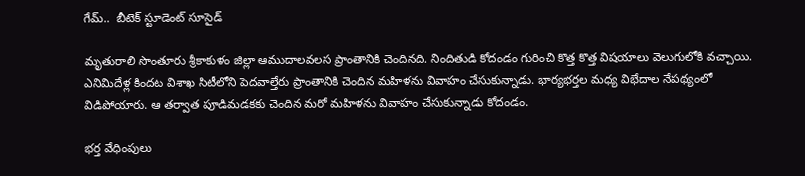గేమ్..  బీటెక్ స్టూడెంట్ సూసైడ్

మృతురాలి సొంతూరు శ్రీకాకుళం జిల్లా ఆముదాలవలస ప్రాంతానికి చెందినది. నిందితుడి కోదండం గురించి కొత్త కొత్త విషయాలు వెలుగులోకి వచ్చాయి. ఎనిమిదేళ్ల కిందట విశాఖ సిటీలోని పెదవాల్తేరు ప్రాంతానికి చెందిన మహిళను వివాహం చేసుకున్నాడు. భార్యభర్తల మధ్య విభేదాల నేపథ్యంలో విడిపోయారు. ఆ తర్వాత పూడిమడకకు చెందిన మరో మహిళను వివాహం చేసుకున్నాడు కోదండం.

భర్త వేధింపులు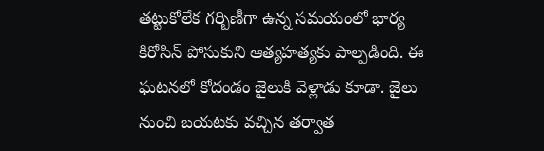తట్టుకోలేక గర్బిణీగా ఉన్న సమయంలో భార్య కిరోసిన్‌ పోసుకుని ఆత్యహత్యకు పాల్పడింది. ఈ ఘటనలో కోదండం జైలుకి వెళ్లాడు కూడా. జైలు నుంచి బయటకు వచ్చిన తర్వాత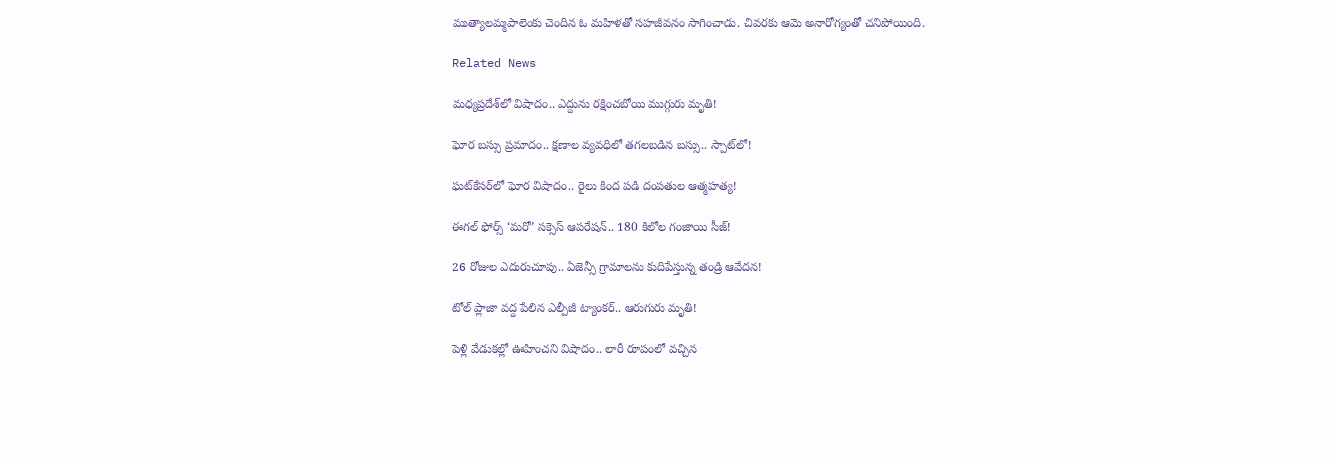ముత్యాలమ్మపాలెంకు చెందిన ఓ మహిళతో సహజీవనం సాగించాడు. చివరకు ఆమె అనారోగ్యంతో చనిపోయింది.

Related News

మధ్యప్రదేశ్‌లో విషాదం.. ఎద్దును రక్షించబోయి ముగ్గురు మృతి!

ఘోర బస్సు ప్రమాదం.. క్షణాల వ్యవధిలో తగలబడిన బస్సు.. స్పాట్‌లో!

ఘట్‌కేసర్‌లో ఘోర విషాదం.. రైలు కింద పడి దంపతుల ఆత్మహత్య!

ఈగల్ ఫోర్స్ ‘మరో’ సక్సెస్ ఆపరేషన్.. 180 కిలోల గంజాయి సీజ్!

26 రోజుల ఎదురుచూపు.. ఏజెన్సీ గ్రామాలను కుదిపేస్తున్న తండ్రి ఆవేదన!

టోల్ ప్లాజా వద్ద పేలిన ఎల్పీజీ ట్యాంకర్.. ఆరుగురు మృతి!

పెళ్లి వేడుకల్లో ఊహించని విషాదం.. లారీ రూపంలో వచ్చిన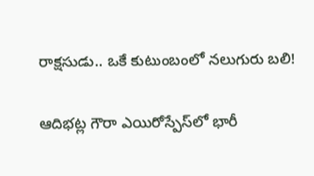రాక్షసుడు.. ఒకే కుటుంబంలో నలుగురు బలి!

ఆదిభట్ల గౌరా ఎయిరోస్పేస్‌లో భారీ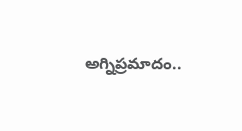అగ్నిప్రమాదం..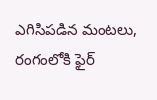ఎగిసిపడిన మంటలు, రంగంలోకి ఫైర్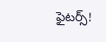ఫైటర్స్!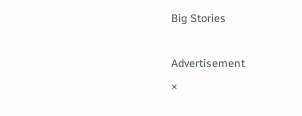Big Stories

Advertisement
×